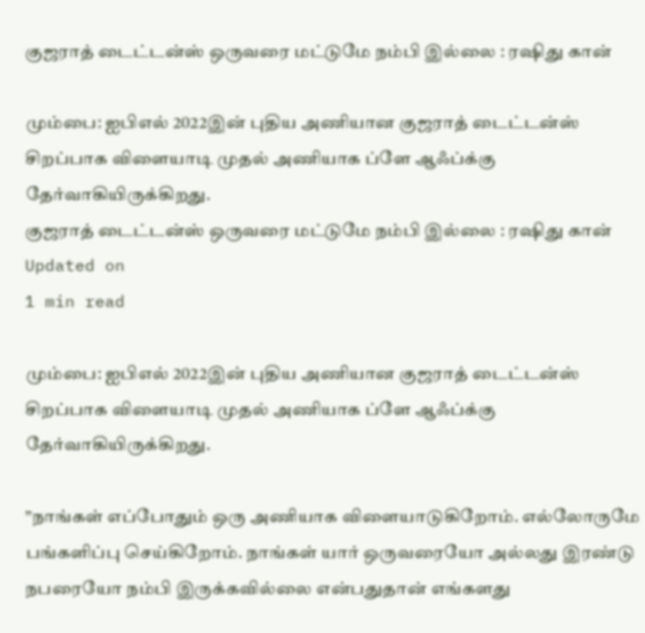குஜராத் டைட்டன்ஸ் ஒருவரை மட்டுமே நம்பி இல்லை : ரஷிது கான்

மும்பை: ஐபிஎல் 2022இன் புதிய அணியான குஜராத் டைட்டன்ஸ் சிறப்பாக விளையாடி முதல் அணியாக ப்ளே ஆஃப்க்கு தேர்வாகியிருக்கிறது.
குஜராத் டைட்டன்ஸ் ஒருவரை மட்டுமே நம்பி இல்லை : ரஷிது கான்
Updated on
1 min read

மும்பை: ஐபிஎல் 2022இன் புதிய அணியான குஜராத் டைட்டன்ஸ் சிறப்பாக விளையாடி முதல் அணியாக ப்ளே ஆஃப்க்கு தேர்வாகியிருக்கிறது.

”நாங்கள் எப்போதும் ஒரு அணியாக விளையாடுகிறோம். எல்லோருமே பங்களிப்பு செய்கிறோம். நாங்கள் யார் ஒருவரையோ அல்லது இரண்டு நபரையோ நம்பி இருக்கவில்லை என்பதுதான் எங்களது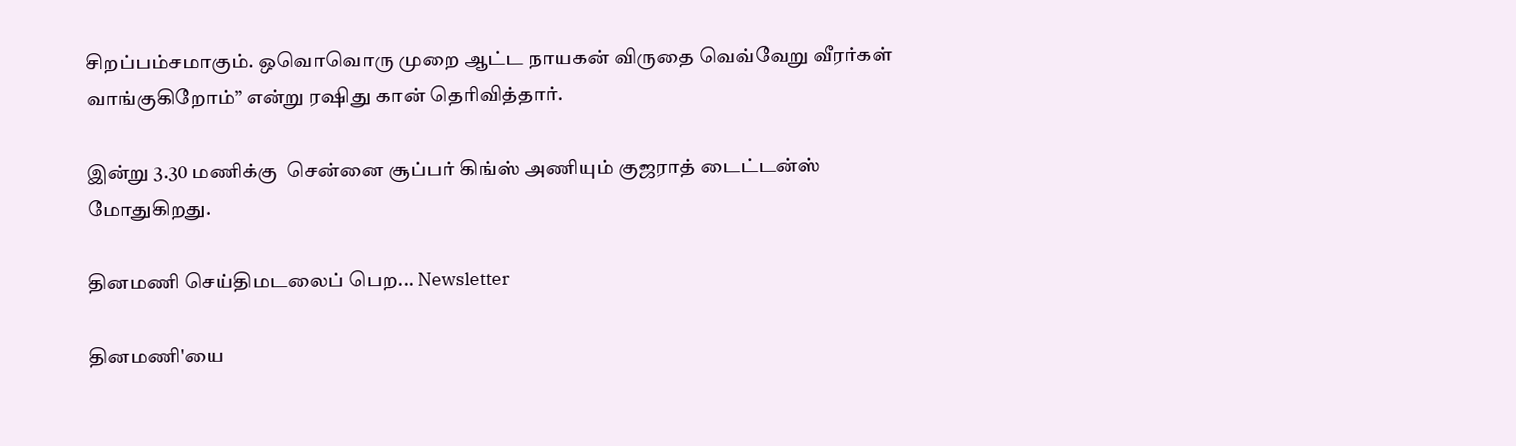சிறப்பம்சமாகும். ஒவொவொரு முறை ஆட்ட நாயகன் விருதை வெவ்வேறு வீரர்கள் வாங்குகிறோம்” என்று ரஷிது கான் தெரிவித்தார்.

இன்று 3.30 மணிக்கு  சென்னை சூப்பர் கிங்ஸ் அணியும் குஜராத் டைட்டன்ஸ் மோதுகிறது.

தினமணி செய்திமடலைப் பெற... Newsletter

தினமணி'யை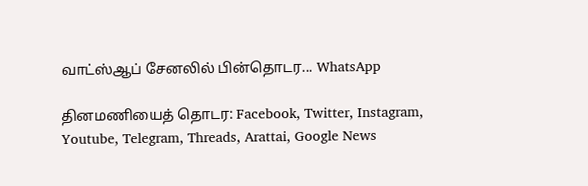வாட்ஸ்ஆப் சேனலில் பின்தொடர... WhatsApp

தினமணியைத் தொடர: Facebook, Twitter, Instagram, Youtube, Telegram, Threads, Arattai, Google News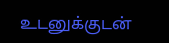உடனுக்குடன்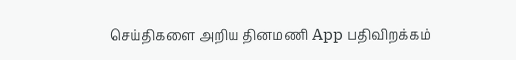செய்திகளை அறிய தினமணி App பதிவிறக்கம்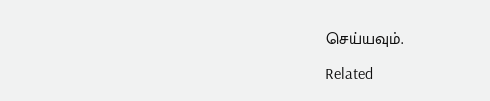செய்யவும்.

Related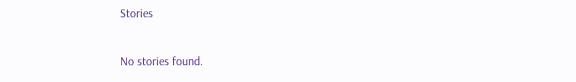Stories

No stories found.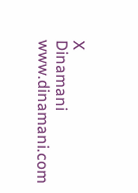X
Dinamani
www.dinamani.com